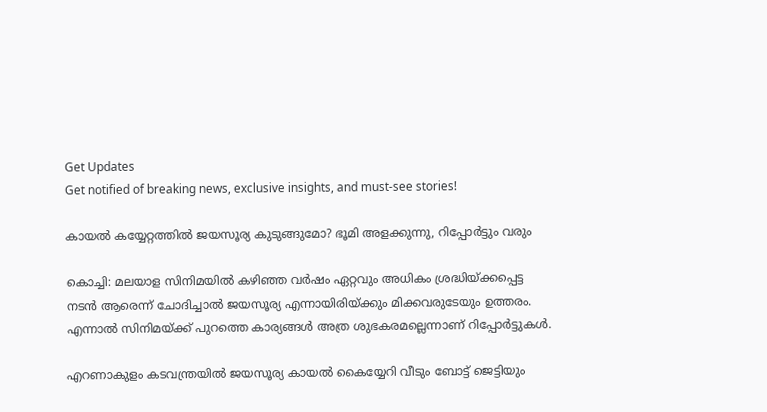Get Updates
Get notified of breaking news, exclusive insights, and must-see stories!

കായല്‍ കയ്യേറ്റത്തില്‍ ജയസൂര്യ കുടുങ്ങുമോ? ഭൂമി അളക്കുന്നു, റിപ്പോര്‍ട്ടും വരും

കൊച്ചി: മലയാള സിനിമയില്‍ കഴിഞ്ഞ വര്‍ഷം ഏറ്റവും അധികം ശ്രദ്ധിയ്ക്കപ്പെട്ട നടന്‍ ആരെന്ന് ചോദിച്ചാല്‍ ജയസൂര്യ എന്നായിരിയ്ക്കും മിക്കവരുടേയും ഉത്തരം. എന്നാല്‍ സിനിമയ്ക്ക് പുറത്തെ കാര്യങ്ങള്‍ അത്ര ശുഭകരമല്ലെന്നാണ് റിപ്പോര്‍ട്ടുകള്‍.

എറണാകുളം കടവന്ത്രയില്‍ ജയസൂര്യ കായല്‍ കൈയ്യേറി വീടും ബോട്ട് ജെട്ടിയും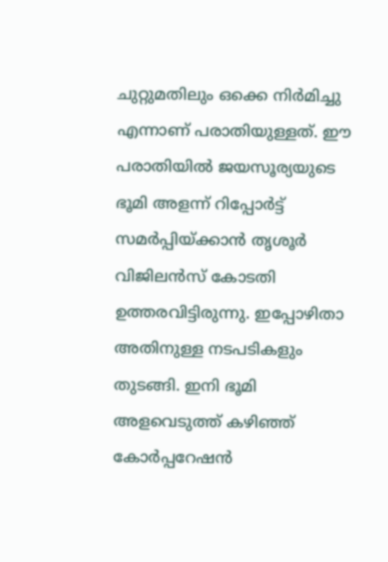ചുറ്റുമതിലും ഒക്കെ നിര്‍മിച്ചു എന്നാണ് പരാതിയുള്ളത്. ഈ പരാതിയില്‍ ജയസൂര്യയുടെ ഭൂമി അളന്ന് റിപ്പോര്‍ട്ട് സമര്‍പ്പിയ്ക്കാന്‍ തൃശൂര്‍ വിജിലന്‍സ് കോടതി ഉത്തരവിട്ടിരുന്നു. ഇപ്പോഴിതാ അതിനുള്ള നടപടികളും തുടങ്ങി. ഇനി ഭൂമി അളവെടുത്ത് കഴിഞ്ഞ് കോര്‍പ്പറേഷന്‍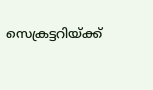സെക്രട്ടറിയ്ക്ക്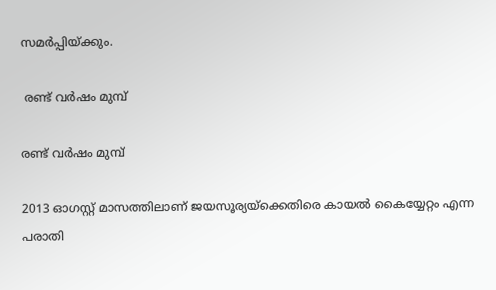സമര്‍പ്പിയ്ക്കും.

 രണ്ട് വര്‍ഷം മുമ്പ്

രണ്ട് വര്‍ഷം മുമ്പ്

2013 ഓഗസ്റ്റ് മാസത്തിലാണ് ജയസൂര്യയ്‌ക്കെതിരെ കായല്‍ കൈയ്യേറ്റം എന്ന പരാതി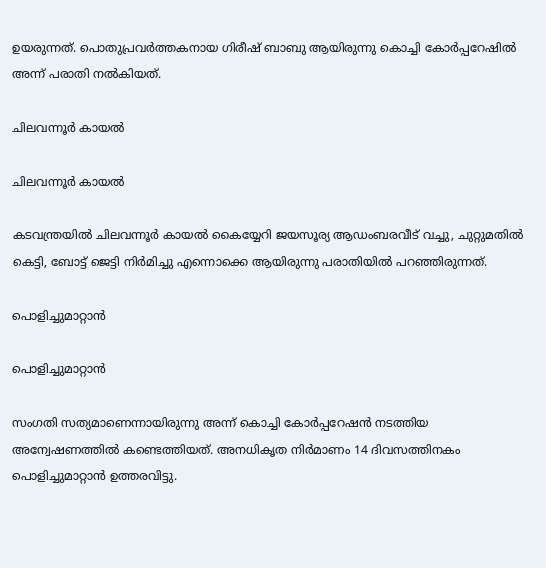ഉയരുന്നത്. പൊതുപ്രവര്‍ത്തകനായ ഗിരീഷ് ബാബു ആയിരുന്നു കൊച്ചി കോര്‍പ്പറേഷില്‍ അന്ന് പരാതി നല്‍കിയത്.

ചിലവന്നൂര്‍ കായല്‍

ചിലവന്നൂര്‍ കായല്‍

കടവന്ത്രയില്‍ ചിലവന്നൂര്‍ കായല്‍ കൈയ്യേറി ജയസൂര്യ ആഡംബരവീട് വച്ചു, ചുറ്റുമതില്‍ കെട്ടി, ബോട്ട് ജെട്ടി നിര്‍മിച്ചു എന്നൊക്കെ ആയിരുന്നു പരാതിയില്‍ പറഞ്ഞിരുന്നത്.

പൊളിച്ചുമാറ്റാന്‍

പൊളിച്ചുമാറ്റാന്‍

സംഗതി സത്യമാണെന്നായിരുന്നു അന്ന് കൊച്ചി കോര്‍പ്പറേഷന്‍ നടത്തിയ അന്വേഷണത്തില്‍ കണ്ടെത്തിയത്. അനധികൃത നിര്‍മാണം 14 ദിവസത്തിനകം പൊളിച്ചുമാറ്റാന്‍ ഉത്തരവിട്ടു.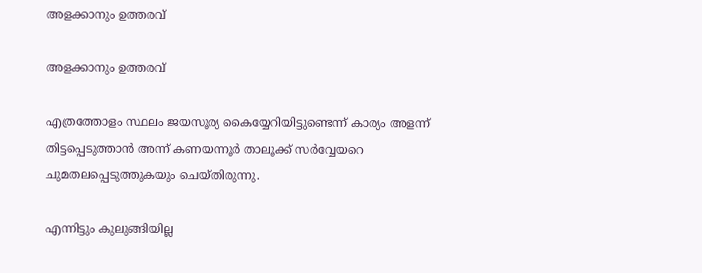അളക്കാനും ഉത്തരവ്

അളക്കാനും ഉത്തരവ്

എത്രത്തോളം സ്ഥലം ജയസൂര്യ കൈയ്യേറിയിട്ടുണ്ടെന്ന് കാര്യം അളന്ന് തിട്ടപ്പെടുത്താന്‍ അന്ന് കണയന്നൂര്‍ താലൂക്ക് സര്‍വ്വേയറെ ചുമതലപ്പെടുത്തുകയും ചെയ്തിരുന്നു.

എന്നിട്ടും കുലുങ്ങിയില്ല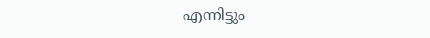എന്നിട്ടും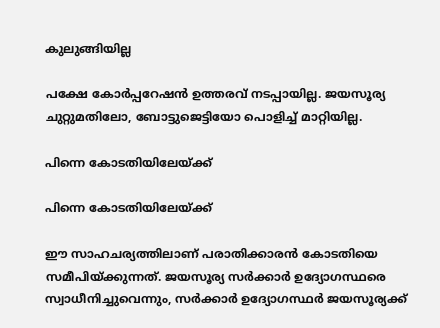കുലുങ്ങിയില്ല

പക്ഷേ കോര്‍പ്പറേഷന്‍ ഉത്തരവ് നടപ്പായില്ല. ജയസൂര്യ ചുറ്റുമതിലോ, ബോട്ടുജെട്ടിയോ പൊളിച്ച് മാറ്റിയില്ല.

പിന്നെ കോടതിയിലേയ്ക്ക്

പിന്നെ കോടതിയിലേയ്ക്ക്

ഈ സാഹചര്യത്തിലാണ് പരാതിക്കാരന്‍ കോടതിയെ സമീപിയ്ക്കുന്നത്. ജയസൂര്യ സര്‍ക്കാര്‍ ഉദ്യോഗസ്ഥരെ സ്വാധീനിച്ചുവെന്നും, സര്‍ക്കാര്‍ ഉദ്യോഗസ്ഥര്‍ ജയസൂര്യക്ക്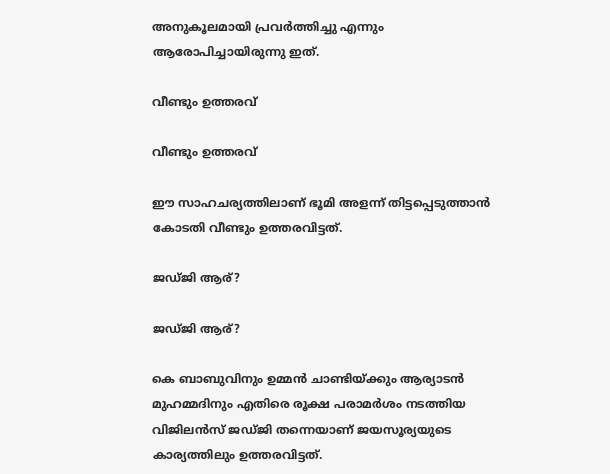അനുകൂലമായി പ്രവര്‍ത്തിച്ചു എന്നും ആരോപിച്ചായിരുന്നു ഇത്.

വീണ്ടും ഉത്തരവ്

വീണ്ടും ഉത്തരവ്

ഈ സാഹചര്യത്തിലാണ് ഭൂമി അളന്ന് തിട്ടപ്പെടുത്താന്‍ കോടതി വീണ്ടും ഉത്തരവിട്ടത്.

ജഡ്ജി ആര്?

ജഡ്ജി ആര്?

കെ ബാബുവിനും ഉമ്മന്‍ ചാണ്ടിയ്ക്കും ആര്യാടന്‍ മുഹമ്മദിനും എതിരെ രൂക്ഷ പരാമര്‍ശം നടത്തിയ വിജിലന്‍സ് ജഡ്ജി തന്നെയാണ് ജയസൂര്യയുടെ കാര്യത്തിലും ഉത്തരവിട്ടത്.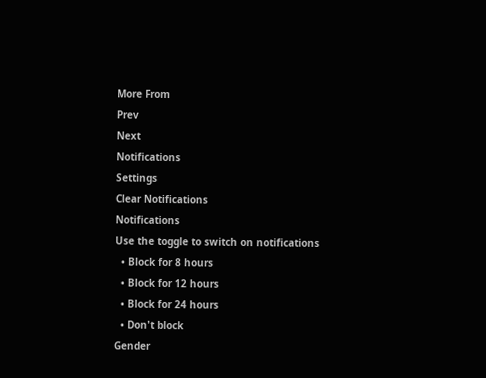More From
Prev
Next
Notifications
Settings
Clear Notifications
Notifications
Use the toggle to switch on notifications
  • Block for 8 hours
  • Block for 12 hours
  • Block for 24 hours
  • Don't block
Gender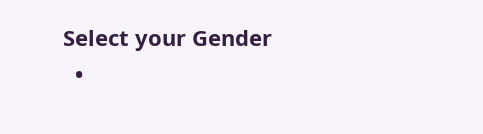Select your Gender
  •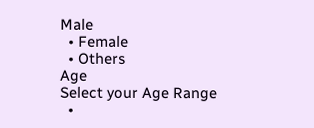Male
  • Female
  • Others
Age
Select your Age Range
  •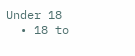Under 18
  • 18 to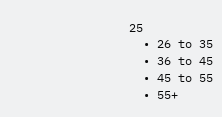25
  • 26 to 35
  • 36 to 45
  • 45 to 55
  • 55+